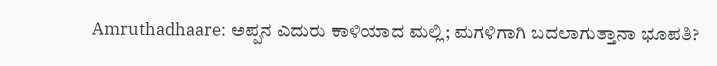Amruthadhaare: ಅಪ್ಪನ ಎದುರು ಕಾಳಿಯಾದ ಮಲ್ಲಿ; ಮಗಳಿಗಾಗಿ ಬದಲಾಗುತ್ತಾನಾ ಭೂಪತಿ?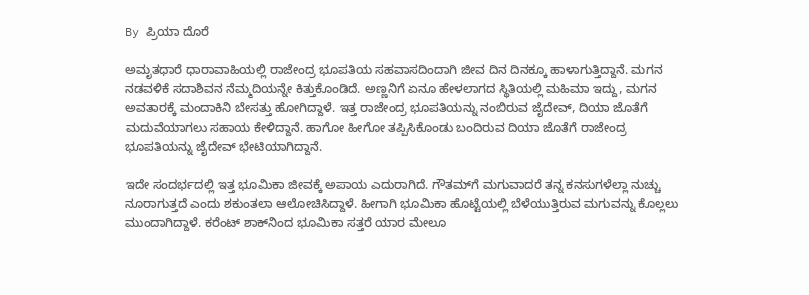By ಪ್ರಿಯಾ ದೊರೆ

ಅಮೃತಧಾರೆ ಧಾರಾವಾಹಿಯಲ್ಲಿ ರಾಜೇಂದ್ರ ಭೂಪತಿಯ ಸಹವಾಸದಿಂದಾಗಿ ಜೀವ ದಿನ ದಿನಕ್ಕೂ ಹಾಳಾಗುತ್ತಿದ್ದಾನೆ. ಮಗನ ನಡವಳಿಕೆ ಸದಾಶಿವನ ನೆಮ್ಮದಿಯನ್ನೇ ಕಿತ್ತುಕೊಂಡಿದೆ. ಅಣ್ಣನಿಗೆ ಏನೂ ಹೇಳಲಾಗದ ಸ್ಥಿತಿಯಲ್ಲಿ ಮಹಿಮಾ ಇದ್ದು, ಮಗನ ಅವತಾರಕ್ಕೆ ಮಂದಾಕಿನಿ ಬೇಸತ್ತು ಹೋಗಿದ್ದಾಳೆ. ಇತ್ತ ರಾಜೇಂದ್ರ ಭೂಪತಿಯನ್ನು ನಂಬಿರುವ ಜೈದೇವ್, ದಿಯಾ ಜೊತೆಗೆ ಮದುವೆಯಾಗಲು ಸಹಾಯ ಕೇಳಿದ್ದಾನೆ. ಹಾಗೋ ಹೀಗೋ ತಪ್ಪಿಸಿಕೊಂಡು ಬಂದಿರುವ ದಿಯಾ ಜೊತೆಗೆ ರಾಜೇಂದ್ರ ಭೂಪತಿಯನ್ನು ಜೈದೇವ್ ಭೇಟಿಯಾಗಿದ್ದಾನೆ.

ಇದೇ ಸಂದರ್ಭದಲ್ಲಿ ಇತ್ತ ಭೂಮಿಕಾ ಜೀವಕ್ಕೆ ಅಪಾಯ ಎದುರಾಗಿದೆ. ಗೌತಮ್‌ಗೆ ಮಗುವಾದರೆ ತನ್ನ ಕನಸುಗಳೆಲ್ಲಾ ನುಚ್ಚು ನೂರಾಗುತ್ತದೆ ಎಂದು ಶಕುಂತಲಾ ಆಲೋಚಿಸಿದ್ದಾಳೆ. ಹೀಗಾಗಿ ಭೂಮಿಕಾ ಹೊಟ್ಟೆಯಲ್ಲಿ ಬೆಳೆಯುತ್ತಿರುವ ಮಗುವನ್ನು ಕೊಲ್ಲಲು ಮುಂದಾಗಿದ್ದಾಳೆ. ಕರೆಂಟ್ ಶಾಕ್‌ನಿಂದ ಭೂಮಿಕಾ ಸತ್ತರೆ ಯಾರ ಮೇಲೂ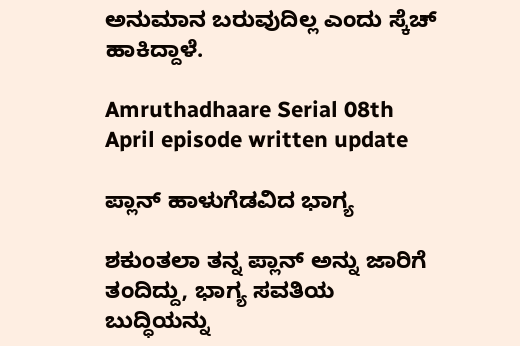ಅನುಮಾನ ಬರುವುದಿಲ್ಲ ಎಂದು ಸ್ಕೆಚ್ ಹಾಕಿದ್ದಾಳೆ.

Amruthadhaare Serial 08th April episode written update

ಪ್ಲಾನ್ ಹಾಳುಗೆಡವಿದ ಭಾಗ್ಯ

ಶಕುಂತಲಾ ತನ್ನ ಪ್ಲಾನ್ ಅನ್ನು ಜಾರಿಗೆ ತಂದಿದ್ದು, ಭಾಗ್ಯ ಸವತಿಯ ಬುದ್ಧಿಯನ್ನು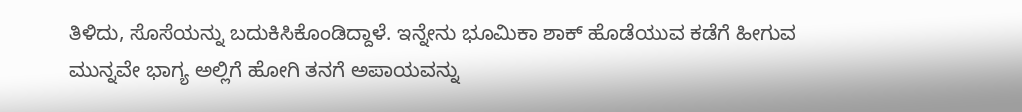ತಿಳಿದು, ಸೊಸೆಯನ್ನು ಬದುಕಿಸಿಕೊಂಡಿದ್ದಾಳೆ. ಇನ್ನೇನು ಭೂಮಿಕಾ ಶಾಕ್ ಹೊಡೆಯುವ ಕಡೆಗೆ ಹೀಗುವ ಮುನ್ನವೇ ಭಾಗ್ಯ ಅಲ್ಲಿಗೆ ಹೋಗಿ ತನಗೆ ಅಪಾಯವನ್ನು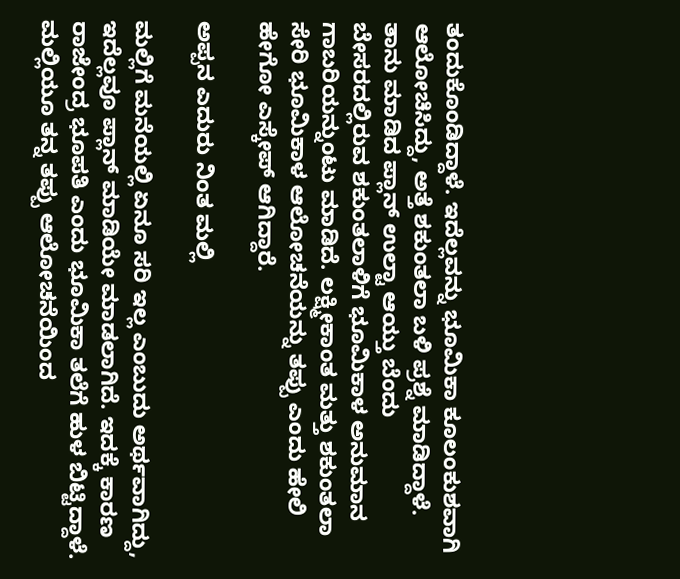ತಂದುಕೊಂಡಿದ್ದಾಳೆ. ಇದೆಲ್ಲವನ್ನು ಭೂಮಿಕಾ ಕೂಲಂಕುಶವಾಗಿ ಆಲೋಚಿಸಿದ್ದು, ಅತ್ತೆ ಶಕುಂತಲಾ ಬಳಿ ಪ್ರಶ್ನೆ ಮಾಡಿದ್ದಾಳೆ. ತಾನು ಮಾಡಿದ ಪ್ಲಾನ್ ಉಲ್ಟಾ ಆಯ್ತು ಬೆಂದು ಬೇಸರದಲ್ಲಿರುವ ಶಕುಂತಲಾಳಿಗೆ ಭೂಮಿಕಾಳ ಅನುಮಾನ ಗಾಬರಿಯನ್ನುಂಟು ಮಾಡಿದೆ. ಲಕ್ಷ್ಮೀಕಾಂತ ಮತ್ತು ಶಕುಂತಲಾ ಸೇರಿ ಭೂಮಿಕಾಳ ಆಲೋಚನೆಯನ್ನು ತಪ್ಪು ಎಂದು ಹೇಲಿ ಹೇಗೋ ಎಸ್ಕೇಪ್ ಆಗಿದ್ದಾರೆ.

ಅಪ್ಪನ ಎದುರು ನಿಂತ ಮಲ್ಲಿ

ಮಲ್ಲಿಗೆ ಮನೆಯಲ್ಲಿ ಏನೂ ಸರಿ ಇಲ್ಲ ಎಂಬುದು ಅರ್ಥವಾಗಿದ್ದು, ಇದೆಲ್ಲವೂ ಪ್ಲಾನ್ ಮಾಡಿಯೇ ಮಾಡಲಾಗಿದೆ. ಇದಕ್ಕೆ ಕಾರಣ ರಾಜೇಂದ್ರ ಭೂಪತಿ ಎಂದು ಭೂಮಿಕಾ ತಲೆಗೆ ಹುಳ ಬಿಟ್ಟಿದ್ದಾಳೆ. ಮಲ್ಲಿಯೂ ತನ್ನ ತಪ್ಪು ಆಲೋಚನೆಯಿಂದ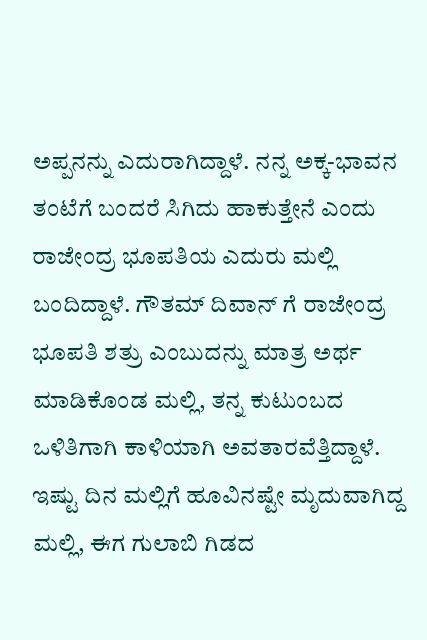ಅಪ್ಪನನ್ನು ಎದುರಾಗಿದ್ದಾಳೆ. ನನ್ನ ಅಕ್ಕ-ಭಾವನ ತಂಟೆಗೆ ಬಂದರೆ ಸಿಗಿದು ಹಾಕುತ್ತೇನೆ ಎಂದು ರಾಜೇಂದ್ರ ಭೂಪತಿಯ ಎದುರು ಮಲ್ಲಿ ಬಂದಿದ್ದಾಳೆ. ಗೌತಮ್ ದಿವಾನ್ ಗೆ ರಾಜೇಂದ್ರ ಭೂಪತಿ ಶತ್ರು ಎಂಬುದನ್ನು ಮಾತ್ರ ಅರ್ಥ ಮಾಡಿಕೊಂಡ ಮಲ್ಲಿ, ತನ್ನ ಕುಟುಂಬದ ಒಳಿತಿಗಾಗಿ ಕಾಳಿಯಾಗಿ ಅವತಾರವೆತ್ತಿದ್ದಾಳೆ. ಇಷ್ಟು ದಿನ ಮಲ್ಲಿಗೆ ಹೂವಿನಷ್ಟೇ ಮೃದುವಾಗಿದ್ದ ಮಲ್ಲಿ, ಈಗ ಗುಲಾಬಿ ಗಿಡದ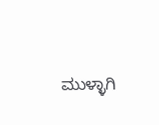ಮುಳ್ಳಾಗಿ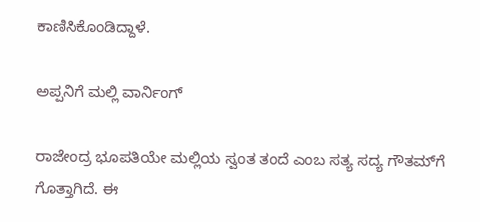ಕಾಣಿಸಿಕೊಂಡಿದ್ದಾಳೆ.

ಅಪ್ಪನಿಗೆ ಮಲ್ಲಿ ವಾರ್ನಿಂಗ್‌

ರಾಜೇಂದ್ರ ಭೂಪತಿಯೇ ಮಲ್ಲಿಯ ಸ್ವಂತ ತಂದೆ ಎಂಬ ಸತ್ಯ ಸದ್ಯ ಗೌತಮ್‌ಗೆ ಗೊತ್ತಾಗಿದೆ. ಈ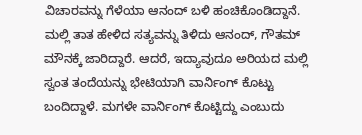ವಿಚಾರವನ್ನು ಗೆಳೆಯಾ ಆನಂದ್ ಬಳಿ ಹಂಚಿಕೊಂಡಿದ್ದಾನೆ. ಮಲ್ಲಿ ತಾತ ಹೇಳಿದ ಸತ್ಯವನ್ನು ತಿಳಿದು ಆನಂದ್, ಗೌತಮ್ ಮೌನಕ್ಕೆ ಜಾರಿದ್ದಾರೆ. ಆದರೆ, ಇದ್ಯಾವುದೂ ಅರಿಯದ ಮಲ್ಲಿ ಸ್ವಂತ ತಂದೆಯನ್ನು ಭೇಟಿಯಾಗಿ ವಾರ್ನಿಂಗ್ ಕೊಟ್ಟು ಬಂದಿದ್ದಾಳೆ. ಮಗಳೇ ವಾರ್ನಿಂಗ್ ಕೊಟ್ಟಿದ್ದು ಎಂಬುದು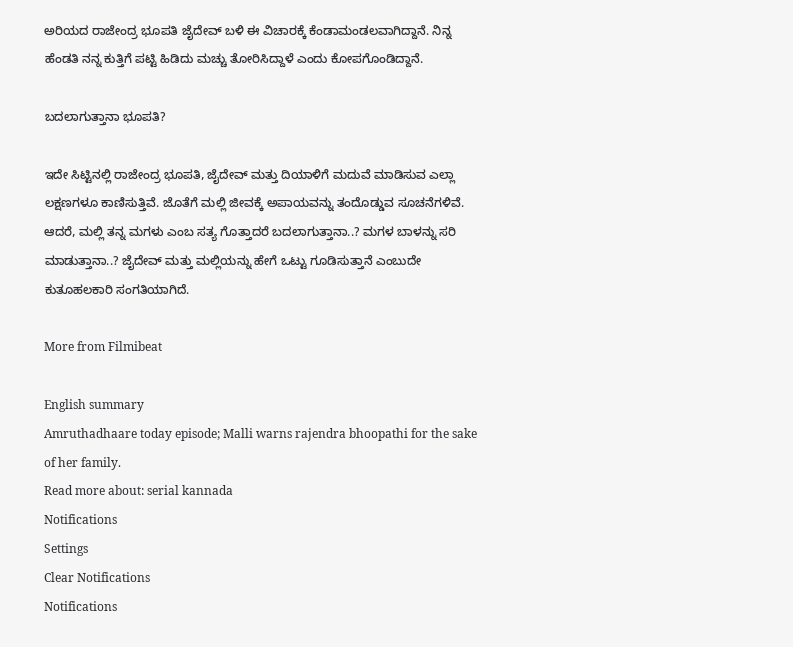ಅರಿಯದ ರಾಜೇಂದ್ರ ಭೂಪತಿ ಜೈದೇವ್ ಬಳಿ ಈ ವಿಚಾರಕ್ಕೆ ಕೆಂಡಾಮಂಡಲವಾಗಿದ್ದಾನೆ. ನಿನ್ನ ಹೆಂಡತಿ ನನ್ನ ಕುತ್ತಿಗೆ ಪಟ್ಟಿ ಹಿಡಿದು ಮಚ್ಚು ತೋರಿಸಿದ್ದಾಳೆ ಎಂದು ಕೋಪಗೊಂಡಿದ್ದಾನೆ.

ಬದಲಾಗುತ್ತಾನಾ ಭೂಪತಿ?

ಇದೇ ಸಿಟ್ಟಿನಲ್ಲಿ ರಾಜೇಂದ್ರ ಭೂಪತಿ, ಜೈದೇವ್ ಮತ್ತು ದಿಯಾಳಿಗೆ ಮದುವೆ ಮಾಡಿಸುವ ಎಲ್ಲಾ ಲಕ್ಷಣಗಳೂ ಕಾಣಿಸುತ್ತಿವೆ. ಜೊತೆಗೆ ಮಲ್ಲಿ ಜೀವಕ್ಕೆ ಅಪಾಯವನ್ನು ತಂದೊಡ್ಡುವ ಸೂಚನೆಗಳಿವೆ. ಆದರೆ, ಮಲ್ಲಿ ತನ್ನ ಮಗಳು ಎಂಬ ಸತ್ಯ ಗೊತ್ತಾದರೆ ಬದಲಾಗುತ್ತಾನಾ..? ಮಗಳ ಬಾಳನ್ನು ಸರಿ ಮಾಡುತ್ತಾನಾ..? ಜೈದೇವ್ ಮತ್ತು ಮಲ್ಲಿಯನ್ನು ಹೇಗೆ ಒಟ್ಟು ಗೂಡಿಸುತ್ತಾನೆ ಎಂಬುದೇ ಕುತೂಹಲಕಾರಿ ಸಂಗತಿಯಾಗಿದೆ.

More from Filmibeat

English summary
Amruthadhaare today episode; Malli warns rajendra bhoopathi for the sake of her family.
Read more about: serial kannada
Notifications
Settings
Clear Notifications
Notifications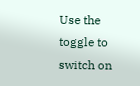Use the toggle to switch on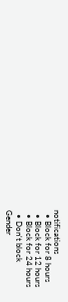notifications
  • Block for 8 hours
  • Block for 12 hours
  • Block for 24 hours
  • Don't block
Gender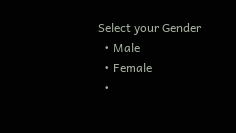Select your Gender
  • Male
  • Female
  •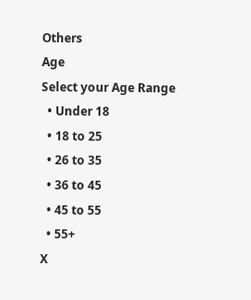Others
Age
Select your Age Range
  • Under 18
  • 18 to 25
  • 26 to 35
  • 36 to 45
  • 45 to 55
  • 55+
X